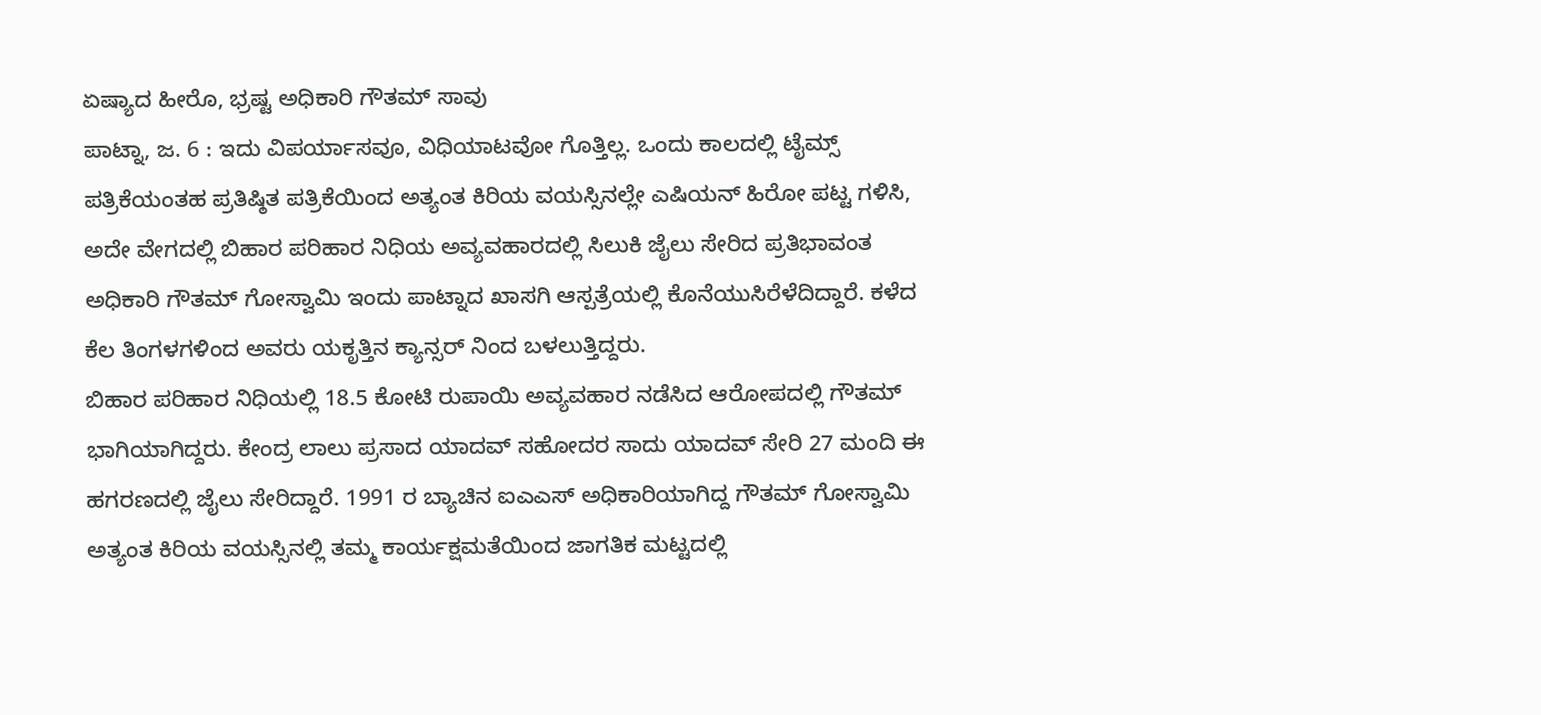ಏಷ್ಯಾದ ಹೀರೊ, ಭ್ರಷ್ಟ ಅಧಿಕಾರಿ ಗೌತಮ್ ಸಾವು
ಪಾಟ್ನಾ, ಜ. 6 : ಇದು ವಿಪರ್ಯಾಸವೂ, ವಿಧಿಯಾಟವೋ ಗೊತ್ತಿಲ್ಲ. ಒಂದು ಕಾಲದಲ್ಲಿ ಟೈಮ್ಸ್ ಪತ್ರಿಕೆಯಂತಹ ಪ್ರತಿಷ್ಠಿತ ಪತ್ರಿಕೆಯಿಂದ ಅತ್ಯಂತ ಕಿರಿಯ ವಯಸ್ಸಿನಲ್ಲೇ ಎಷಿಯನ್ ಹಿರೋ ಪಟ್ಟ ಗಳಿಸಿ, ಅದೇ ವೇಗದಲ್ಲಿ ಬಿಹಾರ ಪರಿಹಾರ ನಿಧಿಯ ಅವ್ಯವಹಾರದಲ್ಲಿ ಸಿಲುಕಿ ಜೈಲು ಸೇರಿದ ಪ್ರತಿಭಾವಂತ ಅಧಿಕಾರಿ ಗೌತಮ್ ಗೋಸ್ವಾಮಿ ಇಂದು ಪಾಟ್ನಾದ ಖಾಸಗಿ ಆಸ್ಪತ್ರೆಯಲ್ಲಿ ಕೊನೆಯುಸಿರೆಳೆದಿದ್ದಾರೆ. ಕಳೆದ ಕೆಲ ತಿಂಗಳಗಳಿಂದ ಅವರು ಯಕೃತ್ತಿನ ಕ್ಯಾನ್ಸರ್ ನಿಂದ ಬಳಲುತ್ತಿದ್ದರು.
ಬಿಹಾರ ಪರಿಹಾರ ನಿಧಿಯಲ್ಲಿ 18.5 ಕೋಟಿ ರುಪಾಯಿ ಅವ್ಯವಹಾರ ನಡೆಸಿದ ಆರೋಪದಲ್ಲಿ ಗೌತಮ್ ಭಾಗಿಯಾಗಿದ್ದರು. ಕೇಂದ್ರ ಲಾಲು ಪ್ರಸಾದ ಯಾದವ್ ಸಹೋದರ ಸಾದು ಯಾದವ್ ಸೇರಿ 27 ಮಂದಿ ಈ ಹಗರಣದಲ್ಲಿ ಜೈಲು ಸೇರಿದ್ದಾರೆ. 1991 ರ ಬ್ಯಾಚಿನ ಐಎಎಸ್ ಅಧಿಕಾರಿಯಾಗಿದ್ದ ಗೌತಮ್ ಗೋಸ್ವಾಮಿ ಅತ್ಯಂತ ಕಿರಿಯ ವಯಸ್ಸಿನಲ್ಲಿ ತಮ್ಮ ಕಾರ್ಯಕ್ಷಮತೆಯಿಂದ ಜಾಗತಿಕ ಮಟ್ಟದಲ್ಲಿ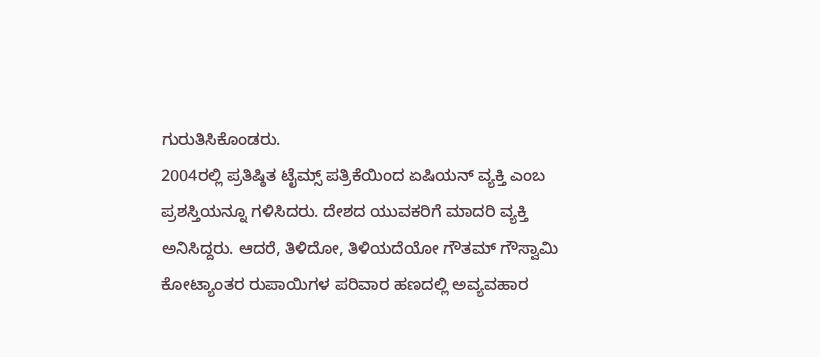ಗುರುತಿಸಿಕೊಂಡರು.
2004ರಲ್ಲಿ ಪ್ರತಿಷ್ಠಿತ ಟೈಮ್ಸ್ ಪತ್ರಿಕೆಯಿಂದ ಏಷಿಯನ್ ವ್ಯಕ್ತಿ ಎಂಬ ಪ್ರಶಸ್ತಿಯನ್ನೂ ಗಳಿಸಿದರು. ದೇಶದ ಯುವಕರಿಗೆ ಮಾದರಿ ವ್ಯಕ್ತಿ ಅನಿಸಿದ್ದರು. ಆದರೆ, ತಿಳಿದೋ, ತಿಳಿಯದೆಯೋ ಗೌತಮ್ ಗೌಸ್ವಾಮಿ ಕೋಟ್ಯಾಂತರ ರುಪಾಯಿಗಳ ಪರಿವಾರ ಹಣದಲ್ಲಿ ಅವ್ಯವಹಾರ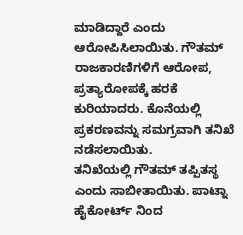ಮಾಡಿದ್ದಾರೆ ಎಂದು ಆರೋಪಿಸಿಲಾಯಿತು. ಗೌತಮ್ ರಾಜಕಾರಣಿಗಳಿಗೆ ಆರೋಪ, ಪ್ರತ್ಯಾರೋಪಕ್ಕೆ ಹರಕೆ ಕುರಿಯಾದರು. ಕೊನೆಯಲ್ಲಿ ಪ್ರಕರಣವನ್ನು ಸಮಗ್ರವಾಗಿ ತನಿಖೆ ನಡೆಸಲಾಯಿತು.
ತನಿಖೆಯಲ್ಲಿ ಗೌತಮ್ ತಪ್ಪಿತಸ್ಥ ಎಂದು ಸಾಬೀತಾಯಿತು. ಪಾಟ್ನಾ ಹೈಕೋರ್ಟ್ ನಿಂದ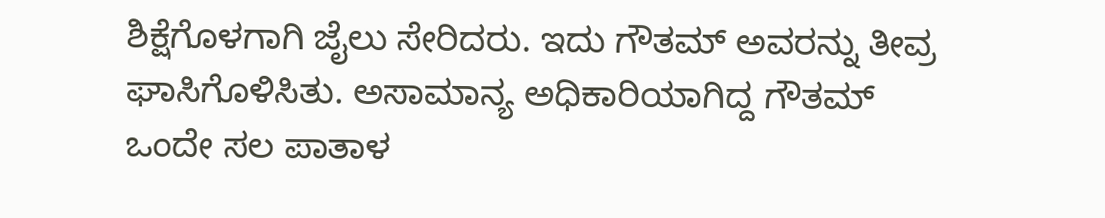ಶಿಕ್ಷೆಗೊಳಗಾಗಿ ಜೈಲು ಸೇರಿದರು. ಇದು ಗೌತಮ್ ಅವರನ್ನು ತೀವ್ರ ಘಾಸಿಗೊಳಿಸಿತು. ಅಸಾಮಾನ್ಯ ಅಧಿಕಾರಿಯಾಗಿದ್ದ ಗೌತಮ್ ಒಂದೇ ಸಲ ಪಾತಾಳ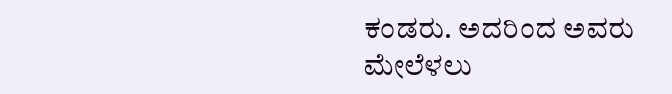ಕಂಡರು. ಅದರಿಂದ ಅವರು ಮೇಲೆಳಲು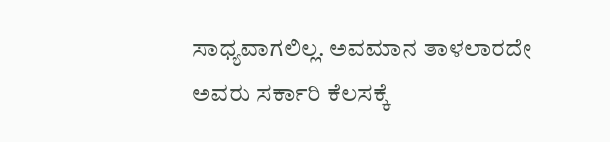ಸಾಧ್ಯವಾಗಲಿಲ್ಲ. ಅವಮಾನ ತಾಳಲಾರದೇ ಅವರು ಸರ್ಕಾರಿ ಕೆಲಸಕ್ಕೆ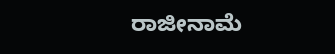ರಾಜೀನಾಮೆ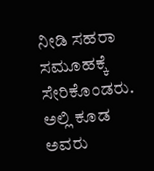ನೀಡಿ ಸಹರಾ ಸಮೂಹಕ್ಕೆ ಸೇರಿಕೊಂಡರು. ಅಲ್ಲಿ ಕೂಡ ಅವರು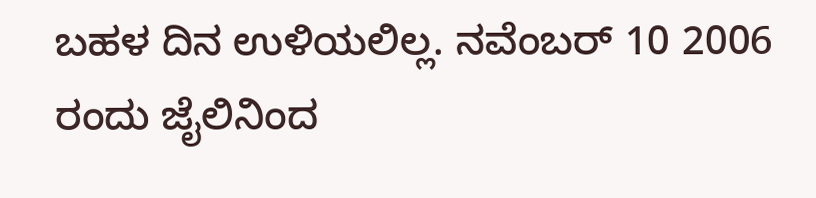ಬಹಳ ದಿನ ಉಳಿಯಲಿಲ್ಲ. ನವೆಂಬರ್ 10 2006 ರಂದು ಜೈಲಿನಿಂದ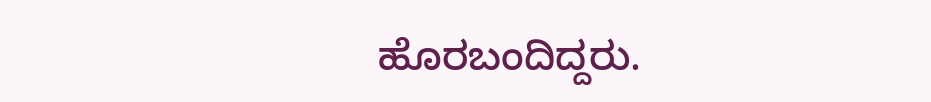ಹೊರಬಂದಿದ್ದರು.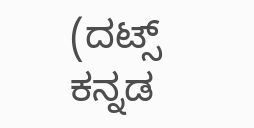(ದಟ್ಸ್ ಕನ್ನಡ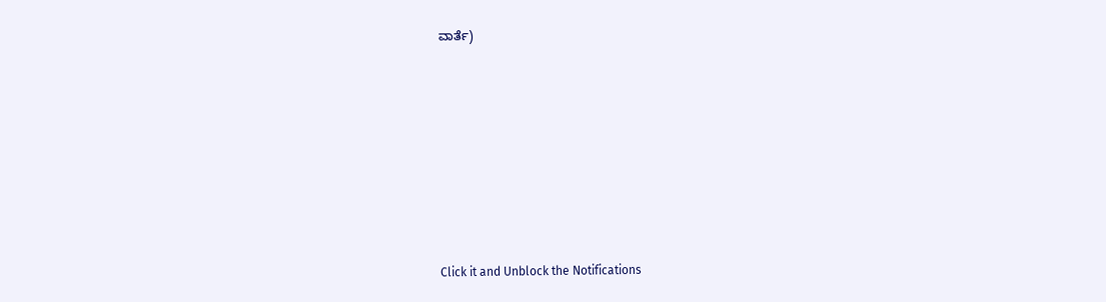ವಾರ್ತೆ)












Click it and Unblock the Notifications